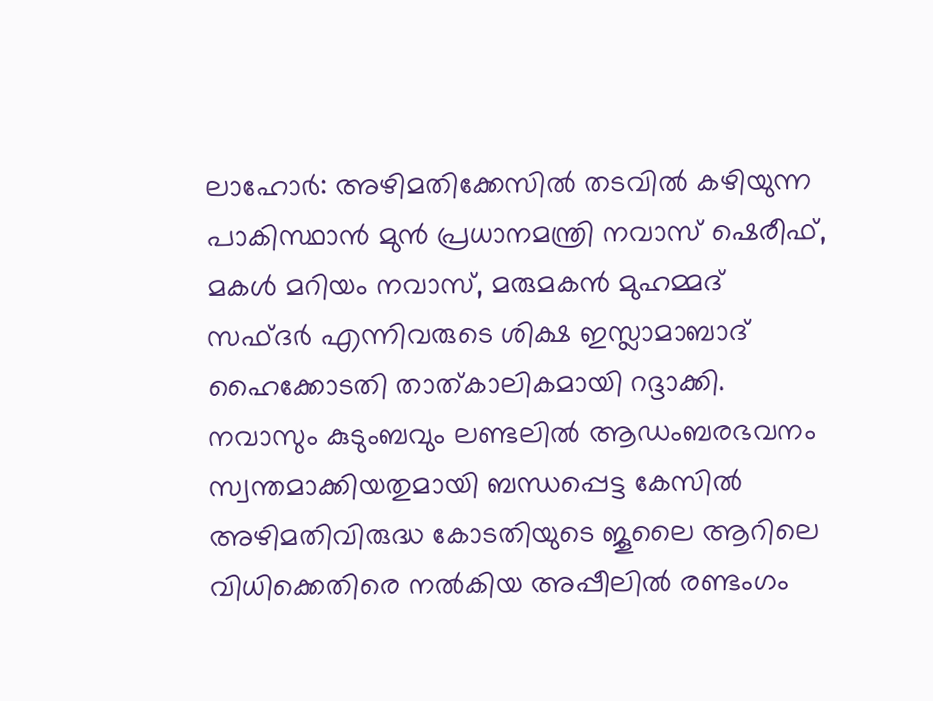ലാഹോര്‍: അഴിമതിക്കേസില്‍ തടവില്‍ കഴിയുന്ന പാകിസ്ഥാന്‍ മുന്‍ പ്രധാനമന്ത്രി നവാസ് ഷെരീഫ്, മകള്‍ മറിയം നവാസ്, മരുമകന്‍ മുഹമ്മദ് സഫ്ദര്‍ എന്നിവരുടെ ശിക്ഷ ഇസ്ലാമാബാദ് ഹൈക്കോടതി താത്കാലികമായി റദ്ദാക്കി. നവാസും കുടുംബവും ലണ്ടലില്‍ ആഡംബരഭവനം സ്വന്തമാക്കിയതുമായി ബന്ധപ്പെട്ട കേസില്‍ അഴിമതിവിരുദ്ധ കോടതിയുടെ ജൂലൈ ആറിലെ വിധിക്കെതിരെ നല്‍കിയ അപ്പീലില്‍ രണ്ടംഗം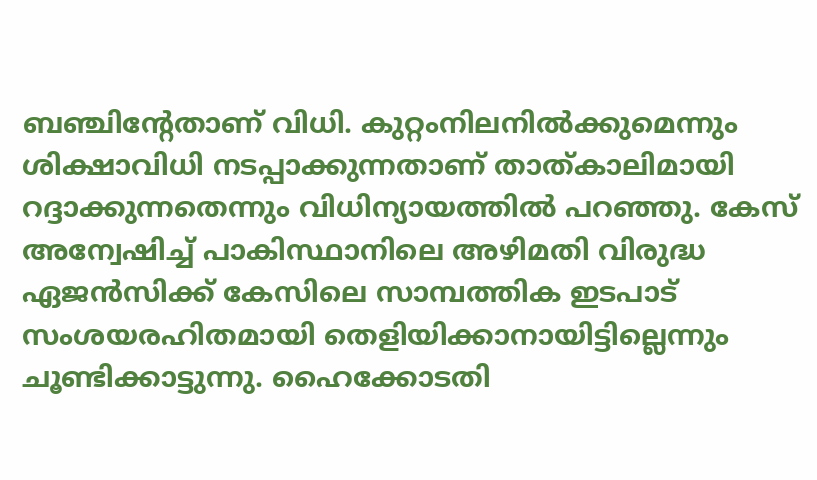ബഞ്ചിന്റേതാണ് വിധി. കുറ്റംനിലനില്‍ക്കുമെന്നും ശിക്ഷാവിധി നടപ്പാക്കുന്നതാണ് താത്കാലിമായി റദ്ദാക്കുന്നതെന്നും വിധിന്യായത്തില്‍ പറഞ്ഞു. കേസ് അന്വേഷിച്ച് പാകിസ്ഥാനിലെ അഴിമതി വിരുദ്ധ ഏജന്‍സിക്ക് കേസിലെ സാമ്പത്തിക ഇടപാട് സംശയരഹിതമായി തെളിയിക്കാനായിട്ടില്ലെന്നും ചൂണ്ടിക്കാട്ടുന്നു. ഹൈക്കോടതി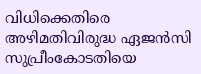വിധിക്കെതിരെ അഴിമതിവിരുദ്ധ ഏജന്‍സി സുപ്രീംകോടതിയെ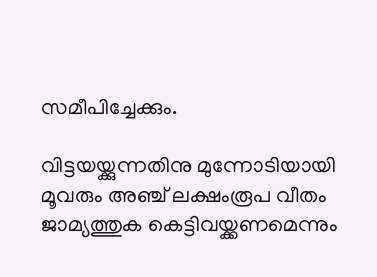സമീപിച്ചേക്കും.

വിട്ടയയ്ക്കുന്നതിനു മുന്നോടിയായി മൂവരും അഞ്ച് ലക്ഷംരൂപ വീതം ജാമ്യത്തുക കെട്ടിവയ്ക്കണമെന്നും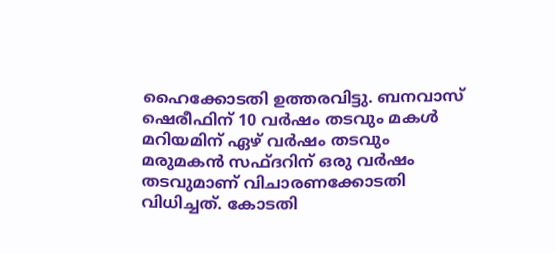ഹൈക്കോടതി ഉത്തരവിട്ടു. ബനവാസ് ഷെരീഫിന് 10 വര്‍ഷം തടവും മകള്‍ മറിയമിന് ഏഴ് വര്‍ഷം തടവും മരുമകന്‍ സഫ്ദറിന് ഒരു വര്‍ഷം തടവുമാണ് വിചാരണക്കോടതി വിധിച്ചത്. കോടതി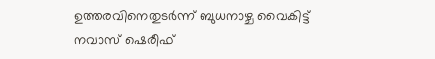ഉത്തരവിനെതുടര്‍ന്ന് ബുധനാഴ്ച വൈകിട്ട് നവാസ് ഷെരീഫ്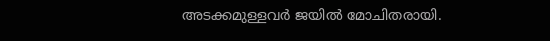അടക്കമുള്ളവര്‍ ജയില്‍ മോചിതരായി.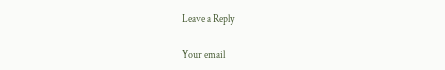Leave a Reply

Your email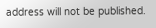address will not be published.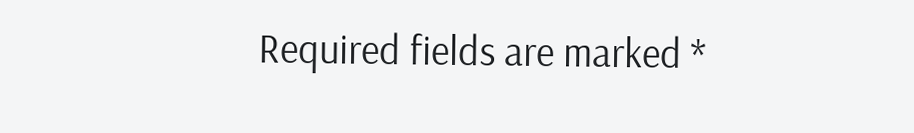Required fields are marked *